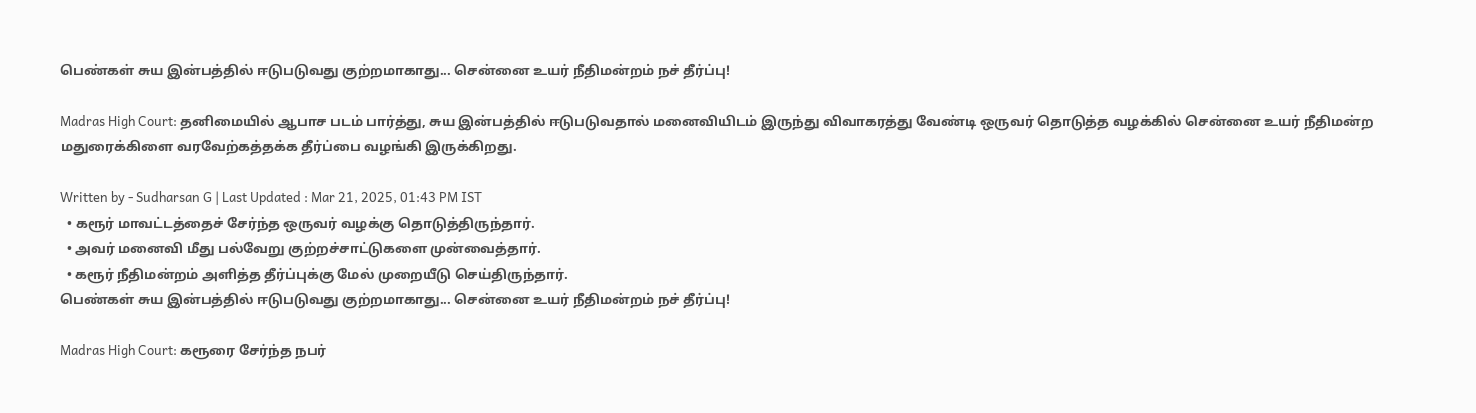பெண்கள் சுய இன்பத்தில் ஈடுபடுவது குற்றமாகாது... சென்னை உயர் நீதிமன்றம் நச் தீர்ப்பு!

Madras High Court: தனிமையில் ஆபாச படம் பார்த்து, சுய இன்பத்தில் ஈடுபடுவதால் மனைவியிடம் இருந்து விவாகரத்து வேண்டி ஒருவர் தொடுத்த வழக்கில் சென்னை உயர் நீதிமன்ற மதுரைக்கிளை வரவேற்கத்தக்க தீர்ப்பை வழங்கி இருக்கிறது.

Written by - Sudharsan G | Last Updated : Mar 21, 2025, 01:43 PM IST
  • கரூர் மாவட்டத்தைச் சேர்ந்த ஒருவர் வழக்கு தொடுத்திருந்தார்.
  • அவர் மனைவி மீது பல்வேறு குற்றச்சாட்டுகளை முன்வைத்தார்.
  • கரூர் நீதிமன்றம் அளித்த தீர்ப்புக்கு மேல் முறையீடு செய்திருந்தார்.
பெண்கள் சுய இன்பத்தில் ஈடுபடுவது குற்றமாகாது... சென்னை உயர் நீதிமன்றம் நச் தீர்ப்பு!

Madras High Court: கரூரை சேர்ந்த நபர்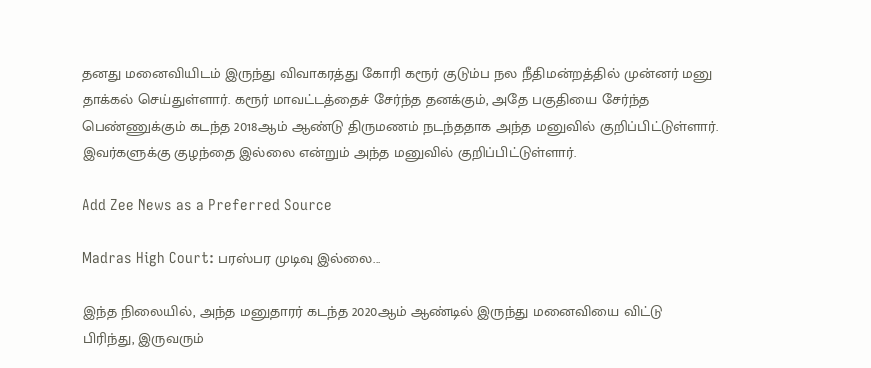தனது மனைவியிடம் இருந்து விவாகரத்து கோரி கரூர் குடும்ப நல நீதிமன்றத்தில் முன்னர் மனு தாக்கல் செய்துள்ளார். கரூர் மாவட்டத்தைச் சேர்ந்த தனக்கும், அதே பகுதியை சேர்ந்த பெண்ணுக்கும் கடந்த 2018ஆம் ஆண்டு திருமணம் நடந்ததாக அந்த மனுவில் குறிப்பிட்டுள்ளார். இவர்களுக்கு குழந்தை இல்லை என்றும் அந்த மனுவில் குறிப்பிட்டுள்ளார்.

Add Zee News as a Preferred Source

Madras High Court: பரஸ்பர முடிவு இல்லை...

இந்த நிலையில், அந்த மனுதாரர் கடந்த 2020ஆம் ஆண்டில் இருந்து மனைவியை விட்டு பிரிந்து, இருவரும்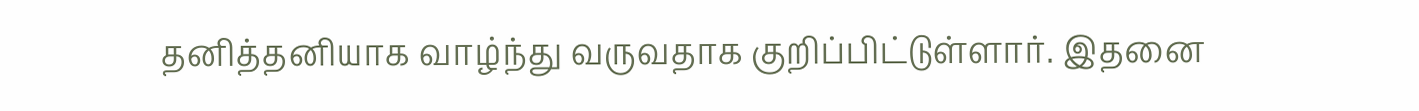தனித்தனியாக வாழ்ந்து வருவதாக குறிப்பிட்டுள்ளார். இதனை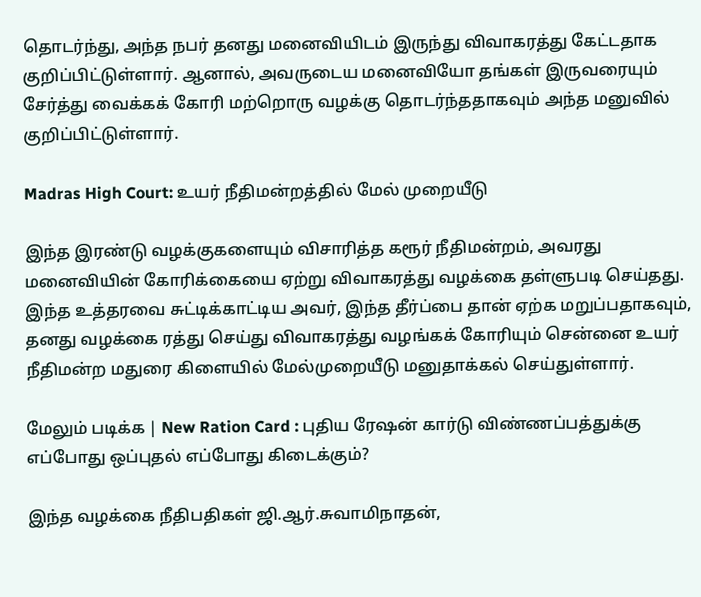தொடர்ந்து, அந்த நபர் தனது மனைவியிடம் இருந்து விவாகரத்து கேட்டதாக குறிப்பிட்டுள்ளார். ஆனால், அவருடைய மனைவியோ தங்கள் இருவரையும் சேர்த்து வைக்கக் கோரி மற்றொரு வழக்கு தொடர்ந்ததாகவும் அந்த மனுவில் குறிப்பிட்டுள்ளார்.

Madras High Court: உயர் நீதிமன்றத்தில் மேல் முறையீடு

இந்த இரண்டு வழக்குகளையும் விசாரித்த கரூர் நீதிமன்றம், அவரது மனைவியின் கோரிக்கையை ஏற்று விவாகரத்து வழக்கை தள்ளுபடி செய்தது. இந்த உத்தரவை சுட்டிக்காட்டிய அவர், இந்த தீர்ப்பை தான் ஏற்க மறுப்பதாகவும், தனது வழக்கை ரத்து செய்து விவாகரத்து வழங்கக் கோரியும் சென்னை உயர் நீதிமன்ற மதுரை கிளையில் மேல்முறையீடு மனுதாக்கல் செய்துள்ளார்.

மேலும் படிக்க | New Ration Card : புதிய ரேஷன் கார்டு விண்ணப்பத்துக்கு எப்போது ஒப்புதல் எப்போது கிடைக்கும்?

இந்த வழக்கை நீதிபதிகள் ஜி.ஆர்.சுவாமிநாதன்,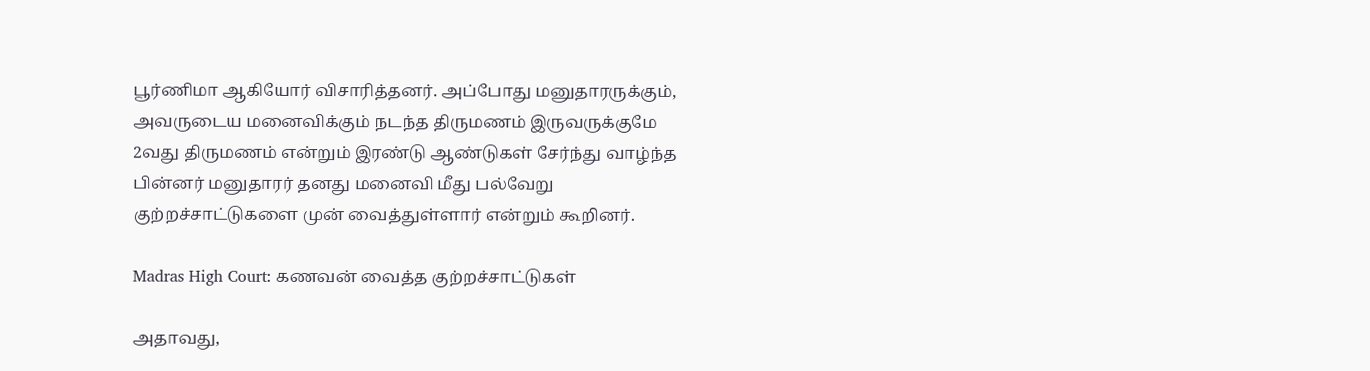பூர்ணிமா ஆகியோர் விசாரித்தனர். அப்போது மனுதாரருக்கும், அவருடைய மனைவிக்கும் நடந்த திருமணம் இருவருக்குமே 2வது திருமணம் என்றும் இரண்டு ஆண்டுகள் சேர்ந்து வாழ்ந்த பின்னர் மனுதாரர் தனது மனைவி மீது பல்வேறு குற்றச்சாட்டுகளை முன் வைத்துள்ளார் என்றும் கூறினர்.

Madras High Court: கணவன் வைத்த குற்றச்சாட்டுகள்

அதாவது,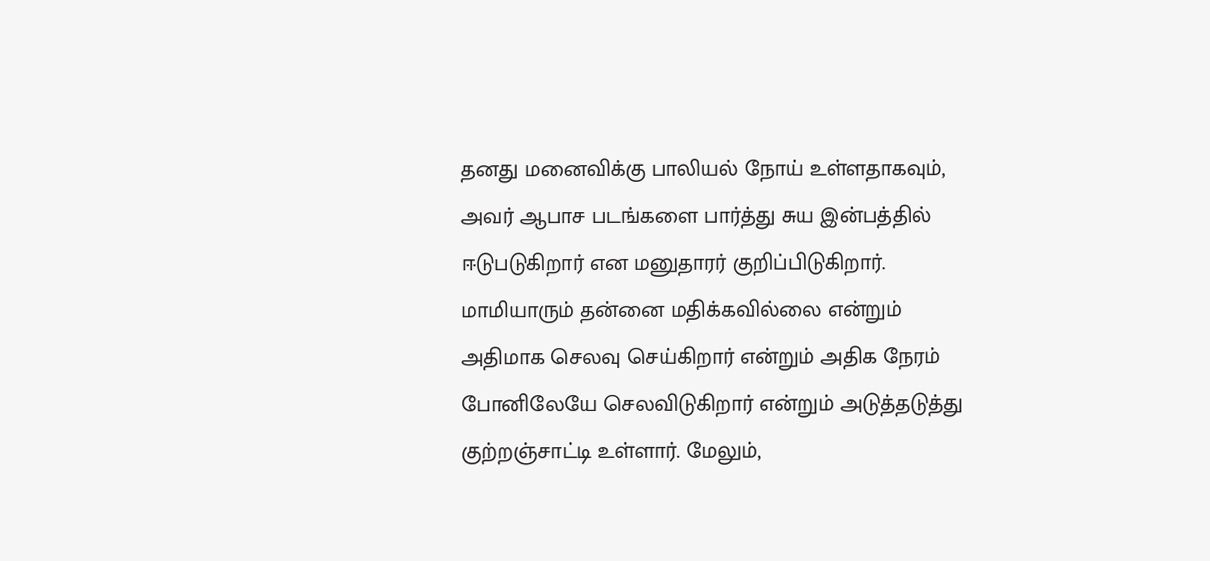தனது மனைவிக்கு பாலியல் நோய் உள்ளதாகவும், அவர் ஆபாச படங்களை பார்த்து சுய இன்பத்தில் ஈடுபடுகிறார் என மனுதாரர் குறிப்பிடுகிறார். மாமியாரும் தன்னை மதிக்கவில்லை என்றும் அதிமாக செலவு செய்கிறார் என்றும் அதிக நேரம் போனிலேயே செலவிடுகிறார் என்றும் அடுத்தடுத்து குற்றஞ்சாட்டி உள்ளார். மேலும்,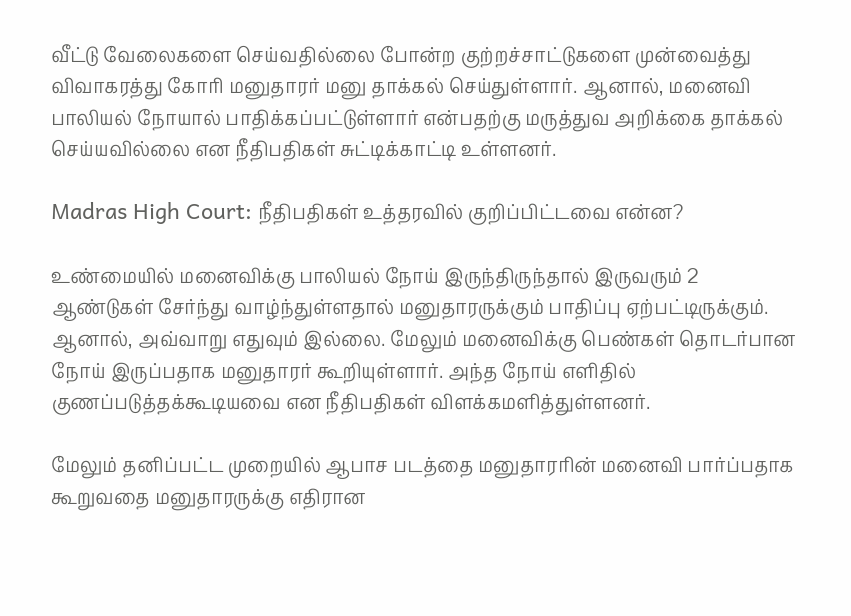வீட்டு வேலைகளை செய்வதில்லை போன்ற குற்றச்சாட்டுகளை முன்வைத்து விவாகரத்து கோரி மனுதாரர் மனு தாக்கல் செய்துள்ளார். ஆனால், மனைவி பாலியல் நோயால் பாதிக்கப்பட்டுள்ளார் என்பதற்கு மருத்துவ அறிக்கை தாக்கல் செய்யவில்லை என நீதிபதிகள் சுட்டிக்காட்டி உள்ளனர்.

Madras High Court: நீதிபதிகள் உத்தரவில் குறிப்பிட்டவை என்ன?

உண்மையில் மனைவிக்கு பாலியல் நோய் இருந்திருந்தால் இருவரும் 2 ஆண்டுகள் சேர்ந்து வாழ்ந்துள்ளதால் மனுதாரருக்கும் பாதிப்பு ஏற்பட்டிருக்கும். ஆனால், அவ்வாறு எதுவும் இல்லை. மேலும் மனைவிக்கு பெண்கள் தொடர்பான நோய் இருப்பதாக மனுதாரர் கூறியுள்ளார். அந்த நோய் எளிதில் குணப்படுத்தக்கூடியவை என நீதிபதிகள் விளக்கமளித்துள்ளனர்.

மேலும் தனிப்பட்ட முறையில் ஆபாச படத்தை மனுதாரரின் மனைவி பார்ப்பதாக கூறுவதை மனுதாரருக்கு எதிரான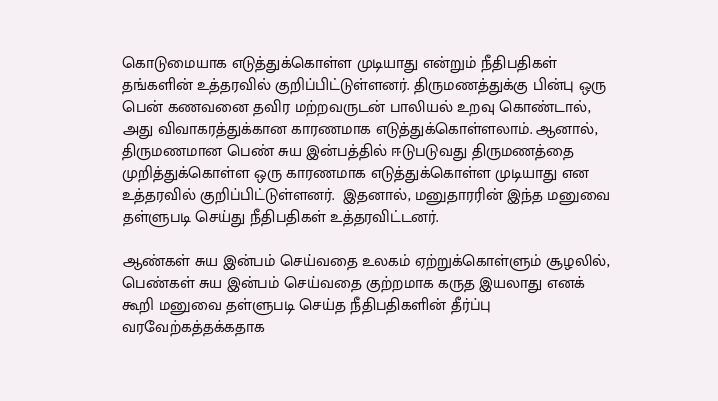கொடுமையாக எடுத்துக்கொள்ள முடியாது என்றும் நீதிபதிகள் தங்களின் உத்தரவில் குறிப்பிட்டுள்ளனர். திருமணத்துக்கு பின்பு ஒரு பென் கணவனை தவிர மற்றவருடன் பாலியல் உறவு கொண்டால், அது விவாகரத்துக்கான காரணமாக எடுத்துக்கொள்ளலாம். ஆனால், திருமணமான பெண் சுய இன்பத்தில் ஈடுபடுவது திருமணத்தை முறித்துக்கொள்ள ஒரு காரணமாக எடுத்துக்கொள்ள முடியாது என உத்தரவில் குறிப்பிட்டுள்ளனர்.  இதனால், மனுதாரரின் இந்த மனுவை தள்ளுபடி செய்து நீதிபதிகள் உத்தரவிட்டனர்.

ஆண்கள் சுய இன்பம் செய்வதை உலகம் ஏற்றுக்கொள்ளும் சூழலில், பெண்கள் சுய இன்பம் செய்வதை குற்றமாக கருத இயலாது எனக் கூறி மனுவை தள்ளுபடி செய்த நீதிபதிகளின் தீர்ப்பு வரவேற்கத்தக்கதாக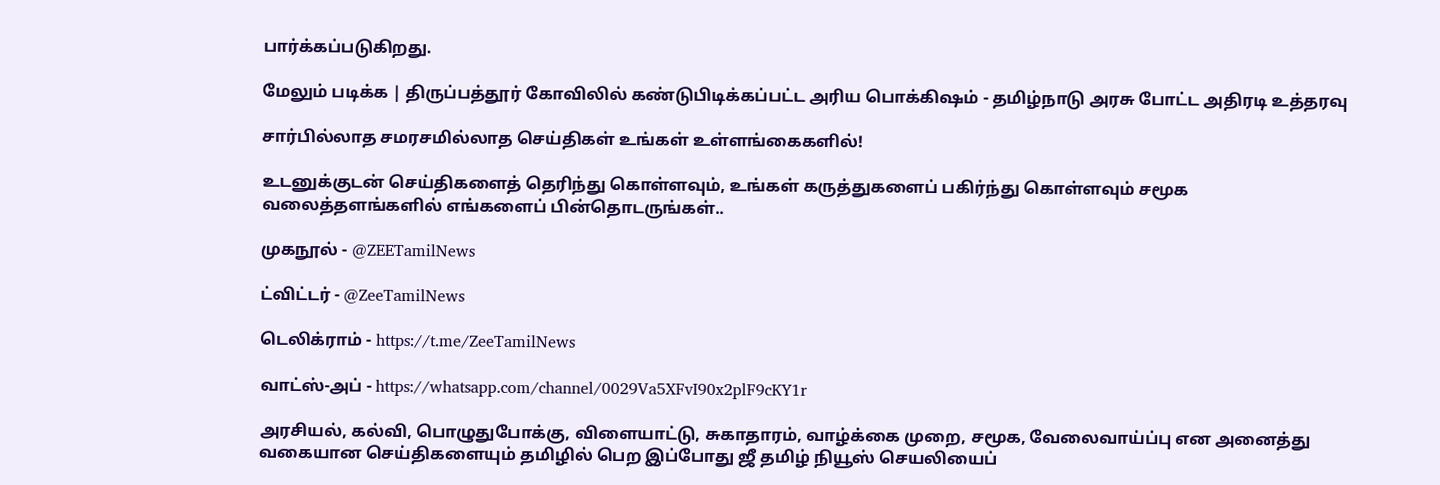பார்க்கப்படுகிறது.

மேலும் படிக்க | திருப்பத்தூர் கோவிலில் கண்டுபிடிக்கப்பட்ட அரிய பொக்கிஷம் - தமிழ்நாடு அரசு போட்ட அதிரடி உத்தரவு

சார்பில்லாத சமரசமில்லாத செய்திகள் உங்கள் உள்ளங்கைகளில்!

உடனுக்குடன் செய்திகளைத் தெரிந்து கொள்ளவும், உங்கள் கருத்துகளைப் பகிர்ந்து கொள்ளவும் சமூக வலைத்தளங்களில் எங்களைப் பின்தொடருங்கள்..

முகநூல் - @ZEETamilNews

ட்விட்டர் - @ZeeTamilNews

டெலிக்ராம் - https://t.me/ZeeTamilNews

வாட்ஸ்-அப் - https://whatsapp.com/channel/0029Va5XFvI90x2plF9cKY1r

அரசியல், கல்வி, பொழுதுபோக்கு, விளையாட்டு, சுகாதாரம், வாழ்க்கை முறை, சமூக, வேலைவாய்ப்பு என அனைத்து வகையான செய்திகளையும் தமிழில் பெற இப்போது ஜீ தமிழ் நியூஸ் செயலியைப்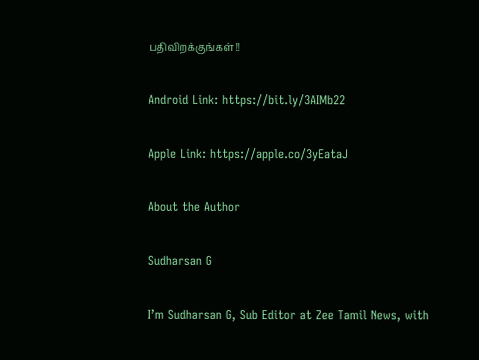பதிவிறக்குங்கள்!!

Android Link: https://bit.ly/3AIMb22

Apple Link: https://apple.co/3yEataJ

About the Author

Sudharsan G

I’m Sudharsan G, Sub Editor at Zee Tamil News, with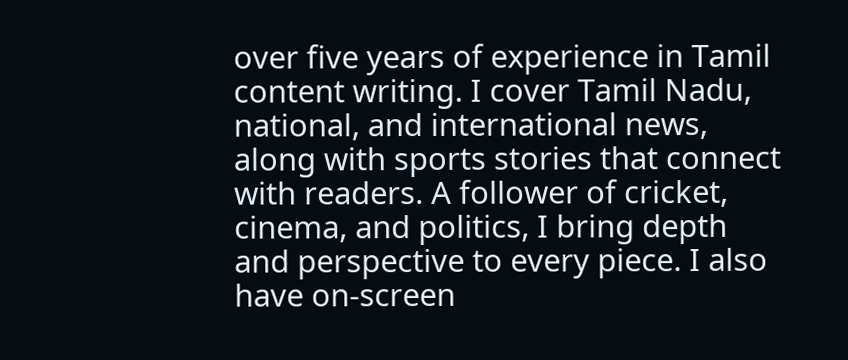over five years of experience in Tamil content writing. I cover Tamil Nadu, national, and international news, along with sports stories that connect with readers. A follower of cricket, cinema, and politics, I bring depth and perspective to every piece. I also have on-screen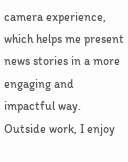camera experience, which helps me present news stories in a more engaging and impactful way. Outside work, I enjoy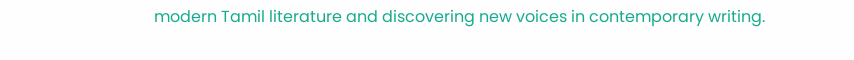modern Tamil literature and discovering new voices in contemporary writing.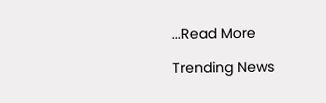...Read More

Trending News